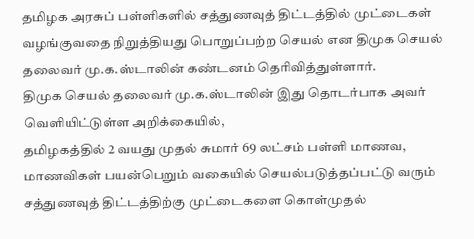தமிழக அரசுப் பள்ளிகளில் சத்துணவுத் திட்டத்தில் முட்டைகள் வழங்குவதை நிறுத்தியது பொறுப்பற்ற செயல் என திமுக செயல் தலைவர் மு.க.ஸ்டாலின் கண்டனம் தெரிவித்துள்ளார்.
திமுக செயல் தலைவர் மு.க.ஸ்டாலின் இது தொடர்பாக அவர் வெளியிட்டுள்ள அறிக்கையில்,
தமிழகத்தில் 2 வயது முதல் சுமார் 69 லட்சம் பள்ளி மாணவ, மாணவிகள் பயன்பெறும் வகையில் செயல்படுத்தப்பட்டு வரும் சத்துணவுத் திட்டத்திற்கு முட்டைகளை கொள்முதல்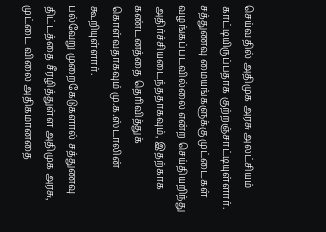செய்வதில் அதிமுக அரசு அலட்சியம் காட்டியிருப்பதாக குற்றஞ்சாட்டியுள்ளார். சத்துணவு மையங்களுக்கு முட்டைகள் வழங்கப்படவில்லை என்ற செய்தியறிந்து அதிர்ச்சியடைந்ததாகவும், இதற்காக கண்டனத்தை தெரிவித்துக் கொள்வதாகவும் மு.க.ஸ்டாலின் கூறியுள்ளார்.
பல்வேறு முறைகேடுகளால் சத்துணவு திட்டத்தை சீரழித்துள்ள அதிமுக அரசு, முட்டை விலை அதிகமானதை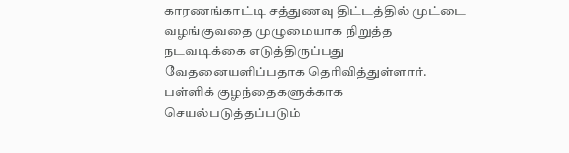காரணங்காட்டி சத்துணவு திட்டத்தில் முட்டை வழங்குவதை முழுமையாக நிறுத்த நடவடிக்கை எடுத்திருப்பது வேதனையளிப்பதாக தெரிவித்துள்ளார். பள்ளிக் குழந்தைகளுக்காக செயல்படுத்தப்படும்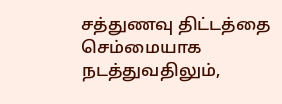சத்துணவு திட்டத்தை செம்மையாக நடத்துவதிலும்,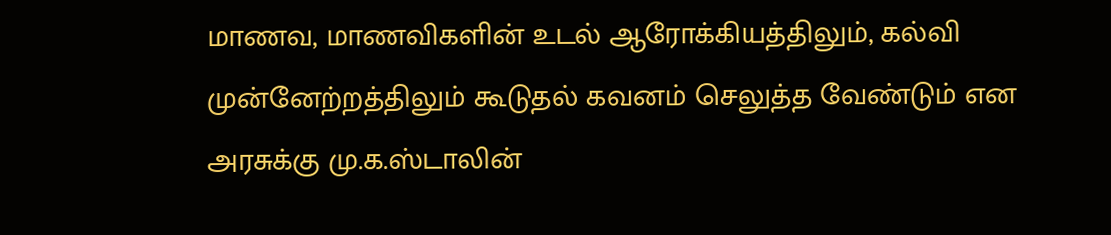மாணவ, மாணவிகளின் உடல் ஆரோக்கியத்திலும், கல்வி முன்னேற்றத்திலும் கூடுதல் கவனம் செலுத்த வேண்டும் என அரசுக்கு மு.க.ஸ்டாலின்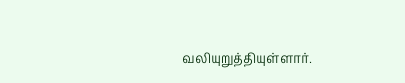வலியுறுத்தியுள்ளார்.